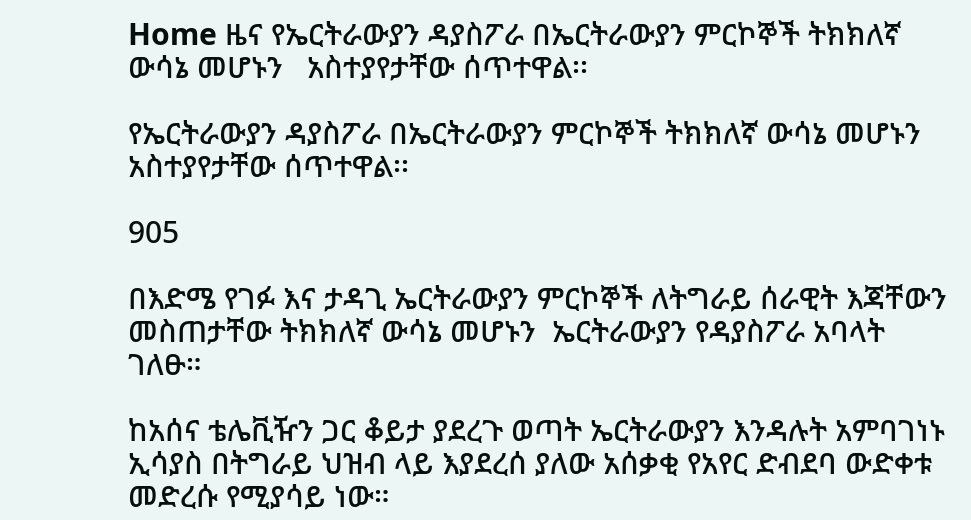Home ዜና የኤርትራውያን ዳያስፖራ በኤርትራውያን ምርኮኞች ትክክለኛ ውሳኔ መሆኑን   አስተያየታቸው ሰጥተዋል፡፡

የኤርትራውያን ዳያስፖራ በኤርትራውያን ምርኮኞች ትክክለኛ ውሳኔ መሆኑን   አስተያየታቸው ሰጥተዋል፡፡

905

በእድሜ የገፉ እና ታዳጊ ኤርትራውያን ምርኮኞች ለትግራይ ሰራዊት እጃቸውን መስጠታቸው ትክክለኛ ውሳኔ መሆኑን  ኤርትራውያን የዳያስፖራ አባላት ገለፁ።

ከአሰና ቴሌቪዥን ጋር ቆይታ ያደረጉ ወጣት ኤርትራውያን እንዳሉት አምባገነኑ ኢሳያስ በትግራይ ህዝብ ላይ እያደረሰ ያለው አሰቃቂ የአየር ድብደባ ውድቀቱ መድረሱ የሚያሳይ ነው።